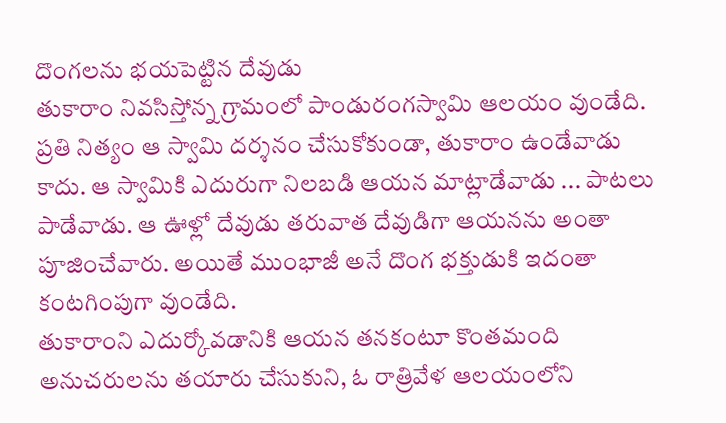దొంగలను భయపెట్టిన దేవుడు
తుకారాం నివసిస్తోన్న గ్రామంలో పాండురంగస్వామి ఆలయం వుండేది. ప్రతి నిత్యం ఆ స్వామి దర్శనం చేసుకోకుండా, తుకారాం ఉండేవాడు కాదు. ఆ స్వామికి ఎదురుగా నిలబడి ఆయన మాట్లాడేవాడు ... పాటలు పాడేవాడు. ఆ ఊళ్లో దేవుడు తరువాత దేవుడిగా ఆయనను అంతా పూజించేవారు. అయితే ముంభాజీ అనే దొంగ భక్తుడుకి ఇదంతా కంటగింపుగా వుండేది.
తుకారాంని ఎదుర్కోవడానికి ఆయన తనకంటూ కొంతమంది అనుచరులను తయారు చేసుకుని, ఓ రాత్రివేళ ఆలయంలోని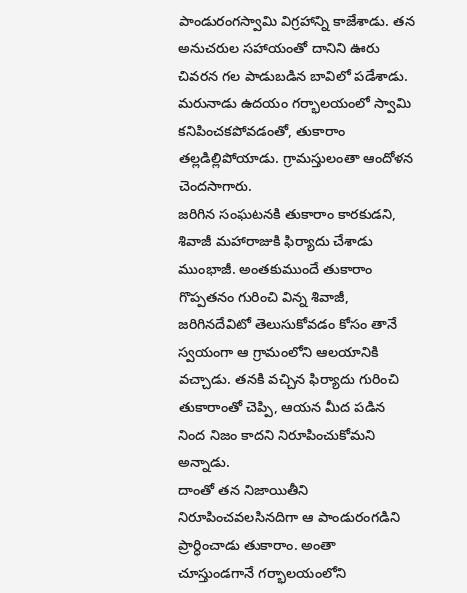పాండురంగస్వామి విగ్రహాన్ని కాజేశాడు. తన అనుచరుల సహాయంతో దానిని ఊరు చివరన గల పాడుబడిన బావిలో పడేశాడు. మరునాడు ఉదయం గర్భాలయంలో స్వామి కనిపించకపోవడంతో, తుకారాం తల్లడిల్లిపోయాడు. గ్రామస్తులంతా ఆందోళన చెందసాగారు.
జరిగిన సంఘటనకి తుకారాం కారకుడని, శివాజీ మహారాజుకి ఫిర్యాదు చేశాడు ముంభాజీ. అంతకుముందే తుకారాం గొప్పతనం గురించి విన్న శివాజీ, జరిగినదేవిటో తెలుసుకోవడం కోసం తానే స్వయంగా ఆ గ్రామంలోని ఆలయానికి వచ్చాడు. తనకి వచ్చిన ఫిర్యాదు గురించి తుకారాంతో చెప్పి, ఆయన మీద పడిన నింద నిజం కాదని నిరూపించుకోమని అన్నాడు.
దాంతో తన నిజాయితీని నిరూపించవలసినదిగా ఆ పాండురంగడిని ప్రార్ధించాడు తుకారాం. అంతా చూస్తుండగానే గర్భాలయంలోని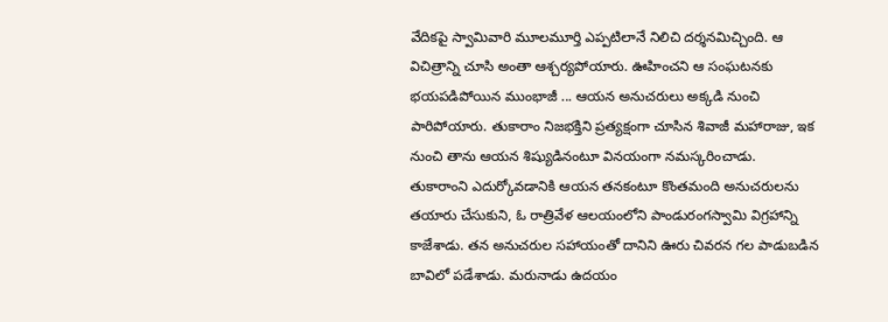వేదికపై స్వామివారి మూలమూర్తి ఎప్పటిలానే నిలిచి దర్శనమిచ్చింది. ఆ విచిత్రాన్ని చూసి అంతా ఆశ్చర్యపోయారు. ఊహించని ఆ సంఘటనకు భయపడిపోయిన ముంభాజీ ... ఆయన అనుచరులు అక్కడి నుంచి పారిపోయారు. తుకారాం నిజభక్తిని ప్రత్యక్షంగా చూసిన శివాజీ మహారాజు, ఇక నుంచి తాను ఆయన శిష్యుడినంటూ వినయంగా నమస్కరించాడు.
తుకారాంని ఎదుర్కోవడానికి ఆయన తనకంటూ కొంతమంది అనుచరులను తయారు చేసుకుని, ఓ రాత్రివేళ ఆలయంలోని పాండురంగస్వామి విగ్రహాన్ని కాజేశాడు. తన అనుచరుల సహాయంతో దానిని ఊరు చివరన గల పాడుబడిన బావిలో పడేశాడు. మరునాడు ఉదయం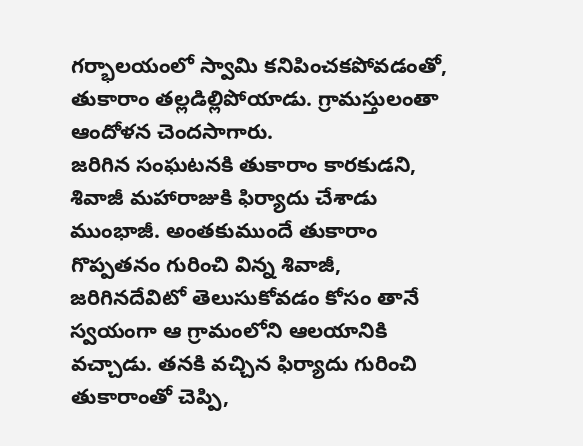గర్భాలయంలో స్వామి కనిపించకపోవడంతో, తుకారాం తల్లడిల్లిపోయాడు. గ్రామస్తులంతా ఆందోళన చెందసాగారు.
జరిగిన సంఘటనకి తుకారాం కారకుడని, శివాజీ మహారాజుకి ఫిర్యాదు చేశాడు ముంభాజీ. అంతకుముందే తుకారాం గొప్పతనం గురించి విన్న శివాజీ, జరిగినదేవిటో తెలుసుకోవడం కోసం తానే స్వయంగా ఆ గ్రామంలోని ఆలయానికి వచ్చాడు. తనకి వచ్చిన ఫిర్యాదు గురించి తుకారాంతో చెప్పి,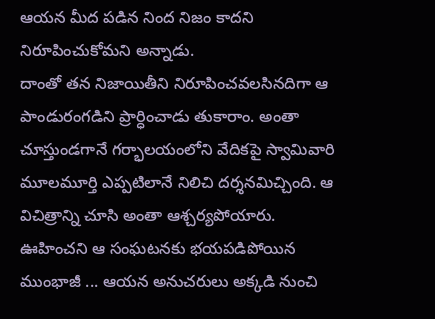ఆయన మీద పడిన నింద నిజం కాదని నిరూపించుకోమని అన్నాడు.
దాంతో తన నిజాయితీని నిరూపించవలసినదిగా ఆ పాండురంగడిని ప్రార్ధించాడు తుకారాం. అంతా చూస్తుండగానే గర్భాలయంలోని వేదికపై స్వామివారి మూలమూర్తి ఎప్పటిలానే నిలిచి దర్శనమిచ్చింది. ఆ విచిత్రాన్ని చూసి అంతా ఆశ్చర్యపోయారు. ఊహించని ఆ సంఘటనకు భయపడిపోయిన ముంభాజీ ... ఆయన అనుచరులు అక్కడి నుంచి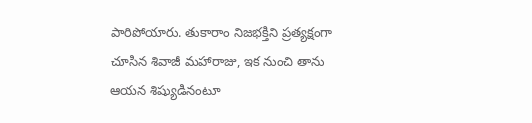పారిపోయారు. తుకారాం నిజభక్తిని ప్రత్యక్షంగా చూసిన శివాజీ మహారాజు, ఇక నుంచి తాను ఆయన శిష్యుడినంటూ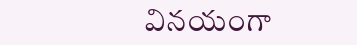వినయంగా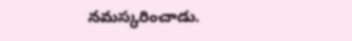నమస్కరించాడు.